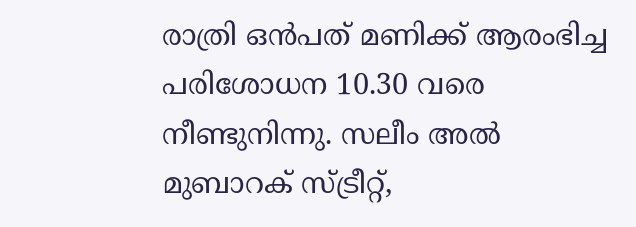രാത്രി ഒന്‍പത് മണിക്ക് ആരംഭിച്ച പരിശോധന 10.30 വരെ നീണ്ടുനിന്നു. സലീം അല്‍ മുബാറക് സ്‍ട്രീറ്റ്,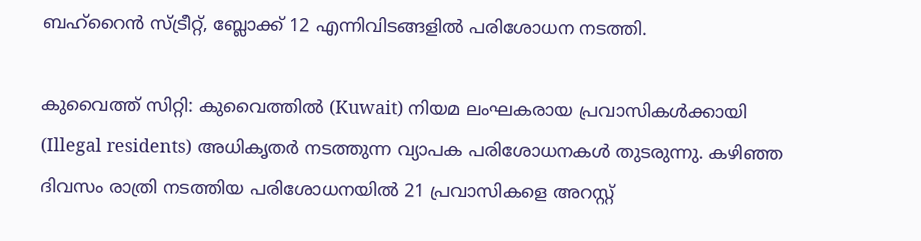ബഹ്റൈന്‍ സ്‍ട്രീറ്റ്, ബ്ലോക്ക് 12 എന്നിവിടങ്ങളില്‍ പരിശോധന നടത്തി.

കുവൈത്ത് സിറ്റി: കുവൈത്തില്‍ (Kuwait) നിയമ ലംഘകരായ പ്രവാസികള്‍ക്കായി (Illegal residents) അധികൃതര്‍ നടത്തുന്ന വ്യാപക പരിശോധനകള്‍ തുടരുന്നു. കഴിഞ്ഞ ദിവസം രാത്രി നടത്തിയ പരിശോധനയില്‍ 21 പ്രവാസികളെ അറസ്റ്റ്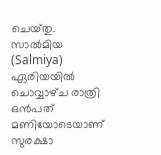ചെയ്‍തു. സാല്‍മിയ (Salmiya) ഏരിയയില്‍ ചൊവ്വാഴ്‍ച രാത്രി ഒന്‍പത് മണിയോടെയാണ് സുരക്ഷാ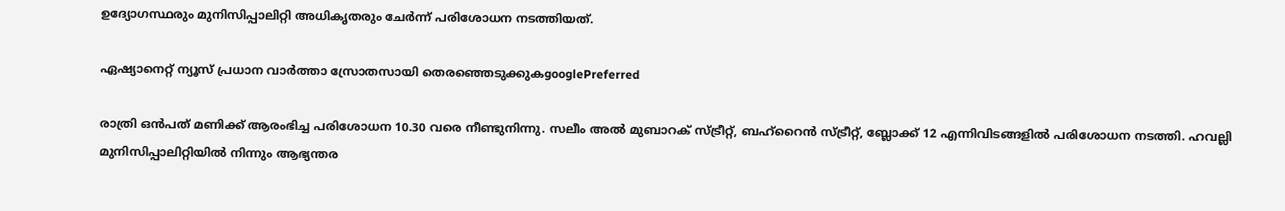ഉദ്യോഗസ്ഥരും മുനിസിപ്പാലിറ്റി അധികൃതരും ചേര്‍ന്ന് പരിശോധന നടത്തിയത്.

ഏഷ്യാനെറ്റ് ന്യൂസ് പ്രധാന വാർത്താ സ്രോതസായി തെരഞ്ഞെടുക്കുകgooglePreferred

രാത്രി ഒന്‍പത് മണിക്ക് ആരംഭിച്ച പരിശോധന 10.30 വരെ നീണ്ടുനിന്നു. സലീം അല്‍ മുബാറക് സ്‍ട്രീറ്റ്, ബഹ്റൈന്‍ സ്‍ട്രീറ്റ്, ബ്ലോക്ക് 12 എന്നിവിടങ്ങളില്‍ പരിശോധന നടത്തി. ഹവല്ലി മുനിസിപ്പാലിറ്റിയില്‍ നിന്നും ആഭ്യന്തര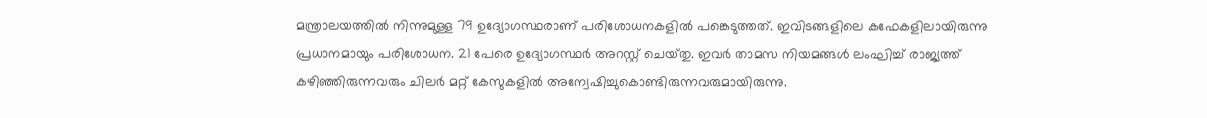മന്ത്രാലയത്തില്‍ നിന്നുമുള്ള 79 ഉദ്യോഗസ്ഥരാണ് പരിശോധനകളില്‍ പങ്കെടുത്തത്. ഇവിടങ്ങളിലെ കഫേകളിലായിരുന്നു പ്രധാനമായും പരിശോധന. 21 പേരെ ഉദ്യോഗസ്ഥര്‍ അറസ്റ്റ് ചെയ്‍തു. ഇവര്‍ താമസ നിയമങ്ങള്‍ ലംഘിച്ച് രാജ്യത്ത് കഴിഞ്ഞിരുന്നവരും ചിലര്‍ മറ്റ് കേസുകളില്‍ അന്വേഷിച്ചുകൊണ്ടിരുന്നവരുമായിരുന്നു.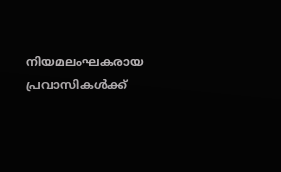നിയമലംഘകരായ പ്രവാസികള്‍ക്ക്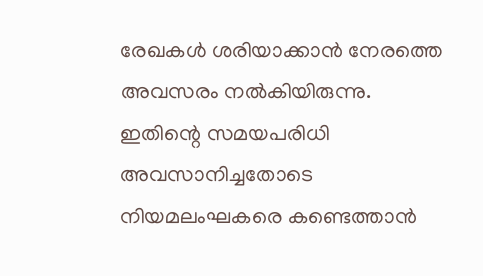രേഖകള്‍ ശരിയാക്കാന്‍ നേരത്തെ അവസരം നല്‍കിയിരുന്നു. ഇതിന്റെ സമയപരിധി അവസാനിച്ചതോടെ നിയമലംഘകരെ കണ്ടെത്താന്‍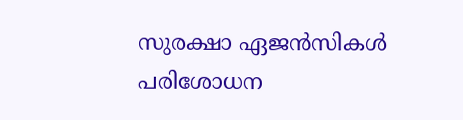സുരക്ഷാ ഏജന്‍സികള്‍ പരിശോധന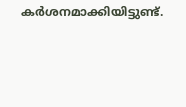കര്‍ശനമാക്കിയിട്ടുണ്ട്.